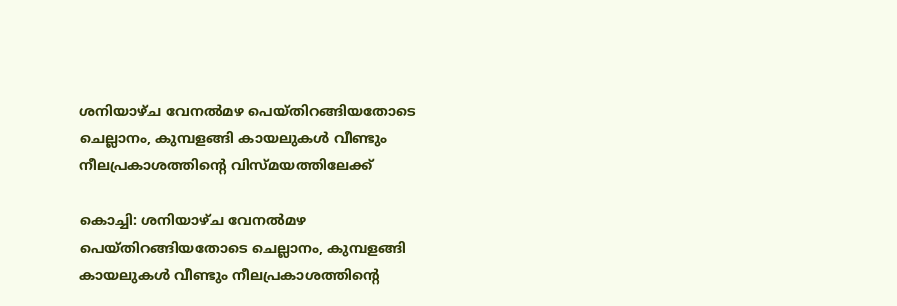ശനിയാഴ്ച വേനൽമഴ പെയ്തിറങ്ങിയതോടെ ചെല്ലാനം, കുമ്പളങ്ങി കായലുകൾ വീണ്ടും നീലപ്രകാശത്തിന്‍റെ വിസ്മയത്തിലേക്ക്

കൊച്ചി: ശനിയാഴ്ച വേനൽമഴ പെയ്തിറങ്ങിയതോടെ ചെല്ലാനം, കുമ്പളങ്ങി കായലുകൾ വീണ്ടും നീലപ്രകാശത്തിന്‍റെ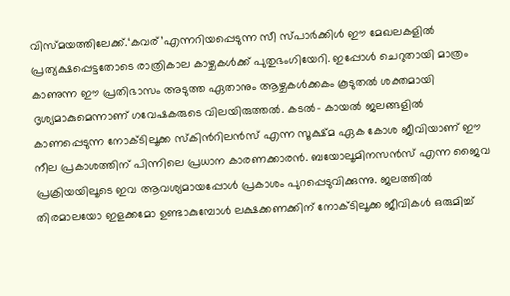വിസ്മയത്തിലേക്ക്.‘കവര്’എന്നറിയപ്പെടുന്ന സീ സ്പാർക്കിൾ ഈ മേഖലകളിൽ പ്രത്യക്ഷപ്പെട്ടതോടെ രാത്രികാല കാഴ്ചകൾക്ക് പുതുഭംഗിയേറി. ഇപ്പോൾ ചെറുതായി മാത്രം കാണുന്ന ഈ പ്രതിഭാസം അടുത്ത ഏതാനും ആഴ്ചകൾക്കകം കൂടുതൽ ശക്തമായി ദൃശ്യമാകുമെന്നാണ് ഗവേഷകരുടെ വിലയിരുത്തൽ. കടൽ- കായൽ ജലങ്ങളിൽ കാണപ്പെടുന്ന നോക്ടിലൂക്ക സ്കിന്‍റിലൻസ് എന്ന സൂക്ഷ്മ ഏക കോശ ജീവിയാണ് ഈ നീല പ്രകാശത്തിന് പിന്നിലെ പ്രധാന കാരണക്കാരൻ. ബയോലൂമിനസൻസ് എന്ന ജൈവ പ്രക്രിയയിലൂടെ ഇവ ആവശ്യമായപ്പോൾ പ്രകാശം പുറപ്പെടുവിക്കുന്നു. ജലത്തിൽ തിരമാലയോ ഇളക്കമോ ഉണ്ടാകുമ്പോൾ ലക്ഷക്കണക്കിന് നോക്ടിലൂക്ക ജീവികൾ ഒരുമിച്ച്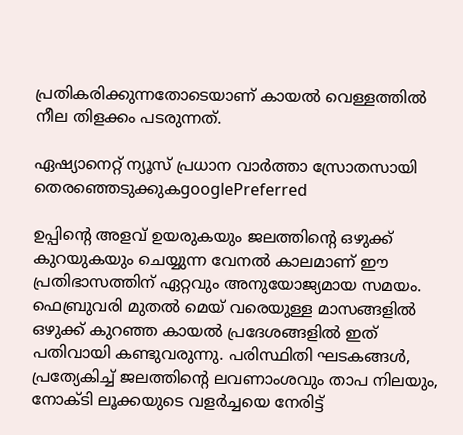പ്രതികരിക്കുന്നതോടെയാണ് കായൽ വെള്ളത്തിൽ നീല തിളക്കം പടരുന്നത്.

ഏഷ്യാനെറ്റ് ന്യൂസ് പ്രധാന വാർത്താ സ്രോതസായി തെരഞ്ഞെടുക്കുകgooglePreferred

ഉപ്പിന്‍റെ അളവ് ഉയരുകയും ജലത്തിന്‍റെ ഒഴുക്ക് കുറയുകയും ചെയ്യുന്ന വേനൽ കാലമാണ് ഈ പ്രതിഭാസത്തിന് ഏറ്റവും അനുയോജ്യമായ സമയം. ഫെബ്രുവരി മുതൽ മെയ് വരെയുള്ള മാസങ്ങളിൽ ഒഴുക്ക് കുറഞ്ഞ കായൽ പ്രദേശങ്ങളിൽ ഇത് പതിവായി കണ്ടുവരുന്നു. പരിസ്ഥിതി ഘടകങ്ങൾ, പ്രത്യേകിച്ച് ജലത്തിന്‍റെ ലവണാംശവും താപ നിലയും, നോക്ടി ലൂക്കയുടെ വളർച്ചയെ നേരിട്ട്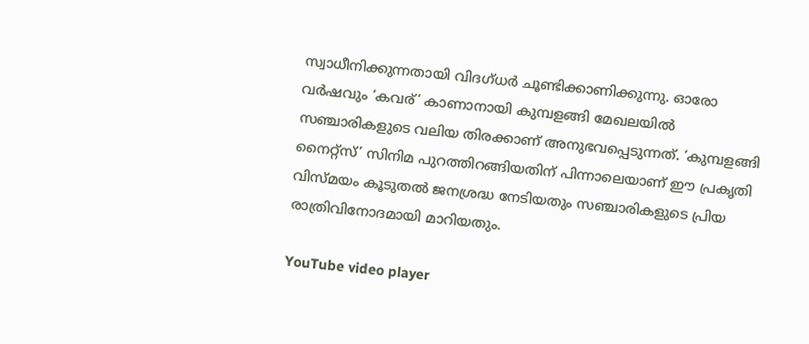സ്വാധീനിക്കുന്നതായി വിദഗ്ധർ ചൂണ്ടിക്കാണിക്കുന്നു. ഓരോ വർഷവും ‘കവര്’ കാണാനായി കുമ്പളങ്ങി മേഖലയിൽ സഞ്ചാരികളുടെ വലിയ തിരക്കാണ് അനുഭവപ്പെടുന്നത്. ‘കുമ്പളങ്ങി നൈറ്റ്സ്’ സിനിമ പുറത്തിറങ്ങിയതിന് പിന്നാലെയാണ് ഈ പ്രകൃതി വിസ്മയം കൂടുതൽ ജനശ്രദ്ധ നേടിയതും സഞ്ചാരികളുടെ പ്രിയ രാത്രിവിനോദമായി മാറിയതും.

YouTube video player